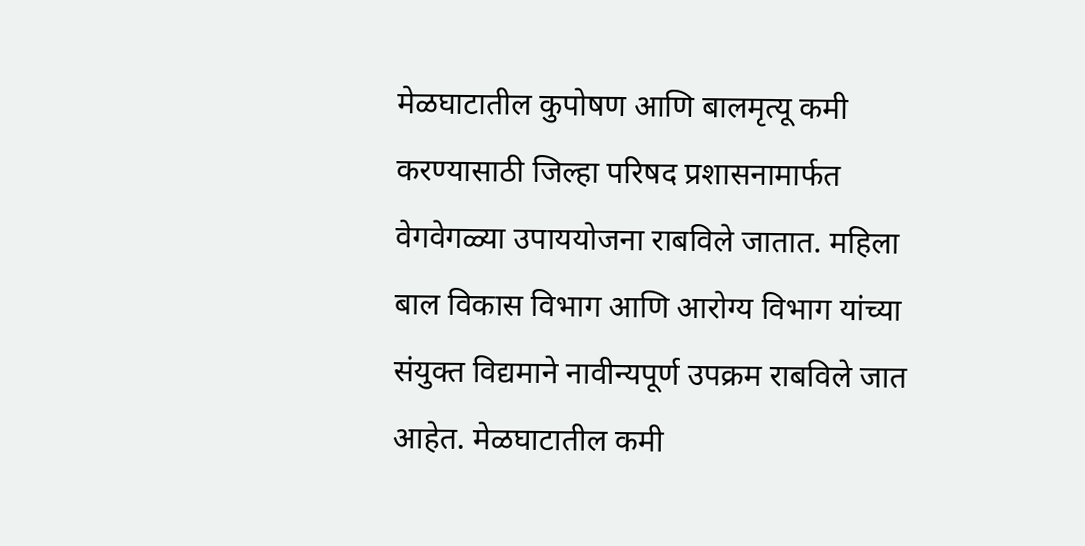मेळघाटातील कुपोषण आणि बालमृत्यू कमी करण्यासाठी जिल्हा परिषद प्रशासनामार्फत वेगवेगळ्या उपाययोजना राबविले जातात. महिला बाल विकास विभाग आणि आरोग्य विभाग यांच्या संयुक्त विद्यमाने नावीन्यपूर्ण उपक्रम राबविले जात आहेत. मेळघाटातील कमी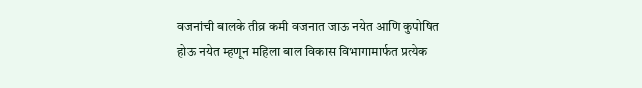वजनांची बालके तीव्र कमी वजनात जाऊ नयेत आणि कुपोषित होऊ नयेत म्हणून महिला बाल विकास विभागामार्फत प्रत्येक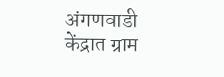अंगणवाडी केंद्रात ग्राम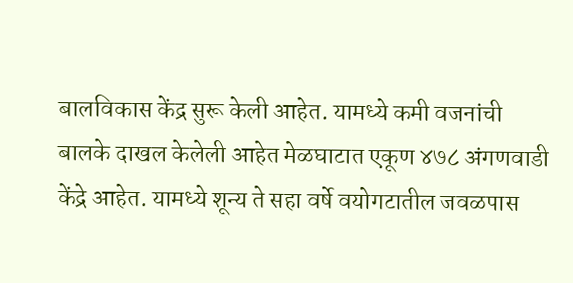बालविकास केंद्र सुरू केली आहेत. यामध्ये कमी वजनांची बालके दाखल केलेली आहेत मेळघाटात एकूण ४७८ अंगणवाडी केंद्रे आहेत. यामध्ये शून्य ते सहा वर्षे वयोगटातील जवळपास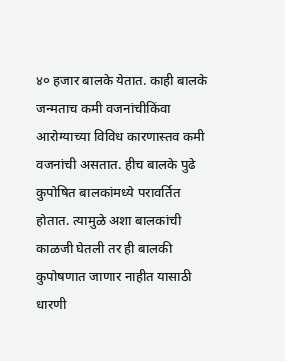४० हजार बालके येतात. काही बालके जन्मताच कमी वजनांचीकिंवा आरोग्याच्या विविध कारणास्तव कमी वजनांची असतात. हीच बालके पुढे कुपोषित बालकांमध्ये परावर्तित होतात. त्यामुळे अशा बालकांची काळजी घेतली तर ही बालकी कुपोषणात जाणार नाहीत यासाठी धारणी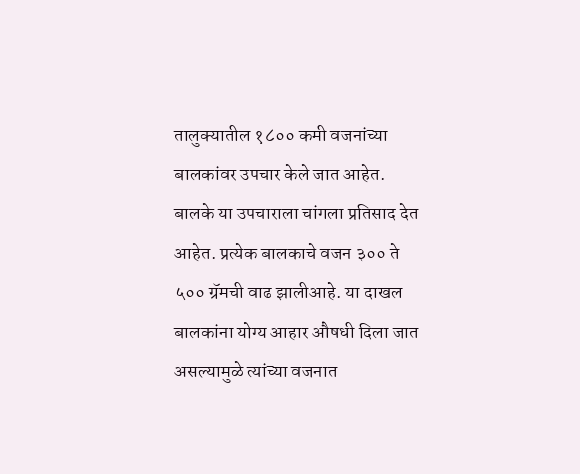तालुक्यातील १८०० कमी वजनांच्या बालकांवर उपचार केले जात आहेत. बालके या उपचाराला चांगला प्रतिसाद देत आहेत. प्रत्येक बालकाचे वजन ३०० ते ५०० ग्रॅमची वाढ झालीआहे. या दाखल बालकांना योग्य आहार औषधी दिला जात असल्यामुळे त्यांच्या वजनात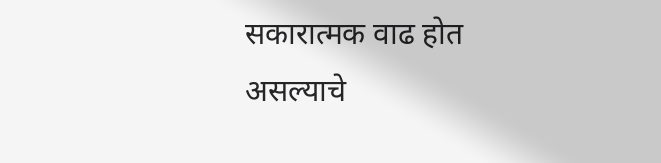सकारात्मक वाढ होत असल्याचे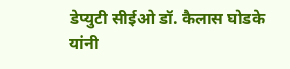डेप्युटी सीईओ डॉ. कैलास घोडके यांनी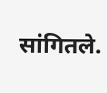सांगितले.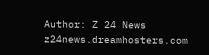Author: Z 24 News
z24news.dreamhosters.com